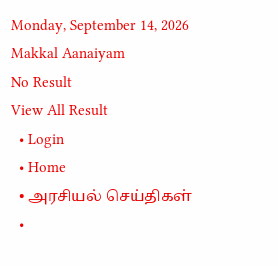Monday, September 14, 2026
Makkal Aanaiyam
No Result
View All Result
  • Login
  • Home
  • அரசியல் செய்திகள்
  •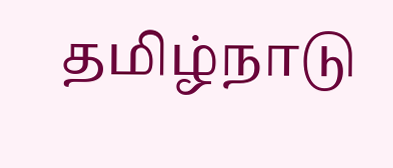தமிழ்நாடு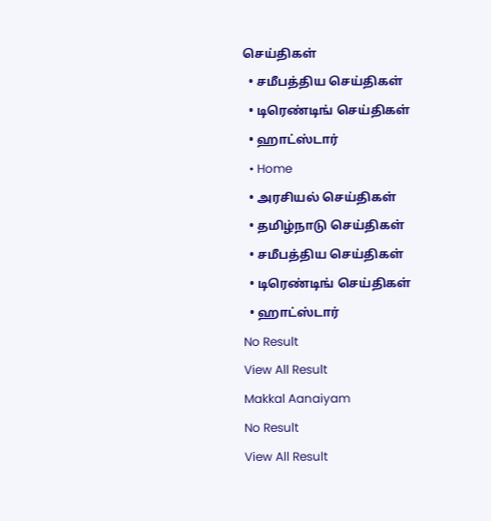செய்திகள்
  • சமீபத்திய செய்திகள்
  • டிரெண்டிங் செய்திகள்
  • ஹாட்ஸ்டார்
  • Home
  • அரசியல் செய்திகள்
  • தமிழ்நாடு செய்திகள்
  • சமீபத்திய செய்திகள்
  • டிரெண்டிங் செய்திகள்
  • ஹாட்ஸ்டார்
No Result
View All Result
Makkal Aanaiyam
No Result
View All Result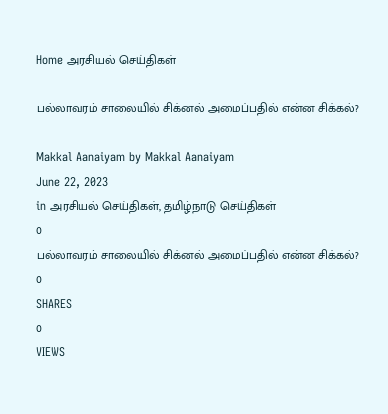Home அரசியல் செய்திகள்

பல்லாவரம் சாலையில் சிக்னல் அமைப்பதில் என்ன சிக்கல்?

Makkal Aanaiyam by Makkal Aanaiyam
June 22, 2023
in அரசியல் செய்திகள், தமிழ்நாடு செய்திகள்
0
பல்லாவரம் சாலையில் சிக்னல் அமைப்பதில் என்ன சிக்கல்?
0
SHARES
0
VIEWS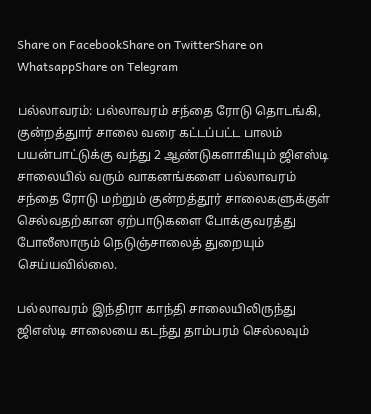Share on FacebookShare on TwitterShare on WhatsappShare on Telegram

பல்லாவரம்: பல்லாவரம் சந்தை ரோடு தொடங்கி, குன்றத்துார் சாலை வரை கட்டப்பட்ட பாலம் பயன்பாட்டுக்கு வந்து 2 ஆண்டுகளாகியும் ஜிஎஸ்டி சாலையில் வரும் வாகனங்களை பல்லாவரம் சந்தை ரோடு மற்றும் குன்றத்தூர் சாலைகளுக்குள் செல்வதற்கான ஏற்பாடுகளை போக்குவரத்து போலீஸாரும் நெடுஞ்சாலைத் துறையும் செய்யவில்லை.

பல்லாவரம் இந்திரா காந்தி சாலையிலிருந்து ஜிஎஸ்டி சாலையை கடந்து தாம்பரம் செல்லவும்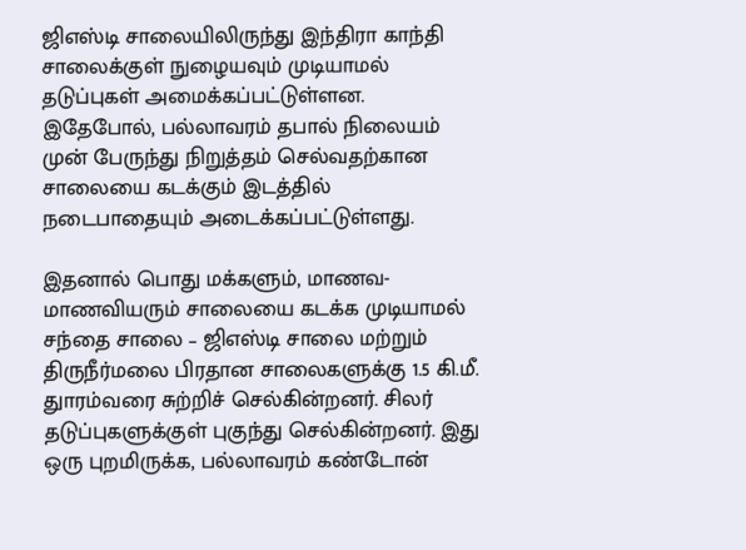ஜிஎஸ்டி சாலையிலிருந்து இந்திரா காந்தி சாலைக்குள் நுழையவும் முடியாமல் தடுப்புகள் அமைக்கப்பட்டுள்ளன. இதேபோல், பல்லாவரம் தபால் நிலையம் முன் பேருந்து நிறுத்தம் செல்வதற்கான சாலையை கடக்கும் இடத்தில் நடைபாதையும் அடைக்கப்பட்டுள்ளது.

இதனால் பொது மக்களும், மாணவ-மாணவியரும் சாலையை கடக்க முடியாமல் சந்தை சாலை – ஜிஎஸ்டி சாலை மற்றும் திருநீர்மலை பிரதான சாலைகளுக்கு 1.5 கி.மீ. துாரம்வரை சுற்றிச் செல்கின்றனர். சிலர் தடுப்புகளுக்குள் புகுந்து செல்கின்றனர். இது ஒரு புறமிருக்க, பல்லாவரம் கண்டோன்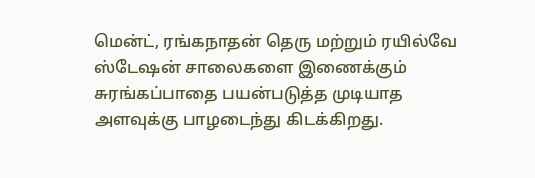மென்ட், ரங்கநாதன் தெரு மற்றும் ரயில்வே ஸ்டேஷன் சாலைகளை இணைக்கும் சுரங்கப்பாதை பயன்படுத்த முடியாத அளவுக்கு பாழடைந்து கிடக்கிறது.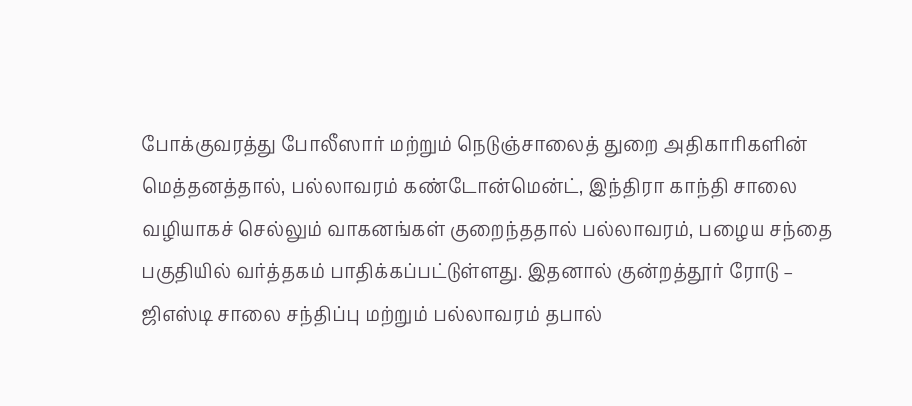போக்குவரத்து போலீஸார் மற்றும் நெடுஞ்சாலைத் துறை அதிகாரிகளின் மெத்தனத்தால், பல்லாவரம் கண்டோன்மென்ட், இந்திரா காந்தி சாலை வழியாகச் செல்லும் வாகனங்கள் குறைந்ததால் பல்லாவரம், பழைய சந்தை பகுதியில் வர்த்தகம் பாதிக்கப்பட்டுள்ளது. இதனால் குன்றத்தூர் ரோடு – ஜிஎஸ்டி சாலை சந்திப்பு மற்றும் பல்லாவரம் தபால்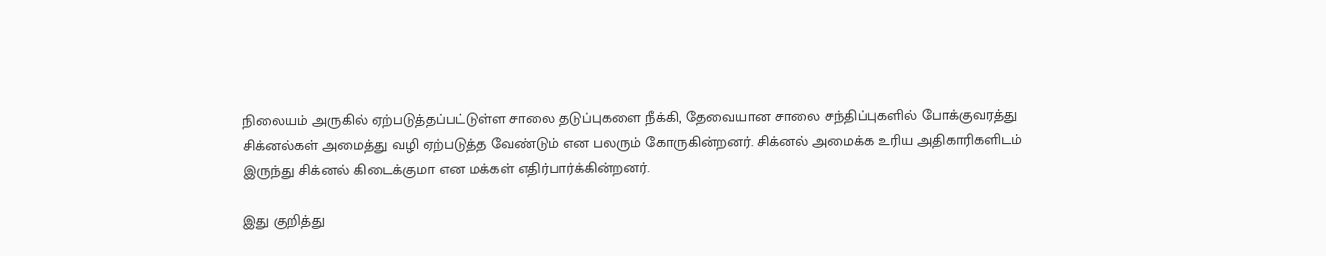நிலையம் அருகில் ஏற்படுத்தப்பட்டுள்ள சாலை தடுப்புகளை நீக்கி, தேவையான சாலை சந்திப்புகளில் போக்குவரத்து சிக்னல்கள் அமைத்து வழி ஏற்படுத்த வேண்டும் என பலரும் கோருகின்றனர். சிக்னல் அமைக்க உரிய அதிகாரிகளிடம் இருந்து சிக்னல் கிடைக்குமா என மக்கள் எதிர்பார்க்கின்றனர்.

இது குறித்து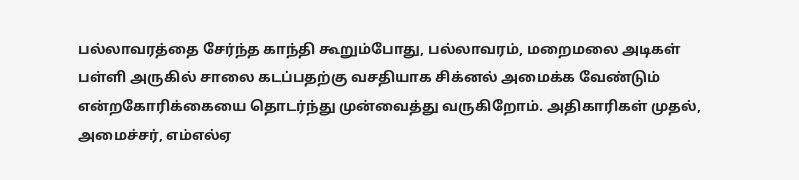பல்லாவரத்தை சேர்ந்த காந்தி கூறும்போது, பல்லாவரம், மறைமலை அடிகள் பள்ளி அருகில் சாலை கடப்பதற்கு வசதியாக சிக்னல் அமைக்க வேண்டும் என்றகோரிக்கையை தொடர்ந்து முன்வைத்து வருகிறோம். அதிகாரிகள் முதல், அமைச்சர், எம்எல்ஏ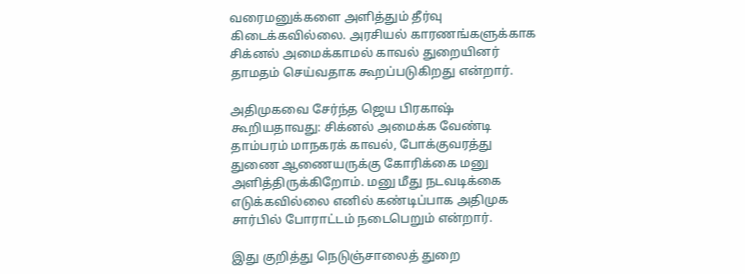வரைமனுக்களை அளித்தும் தீர்வு கிடைக்கவில்லை. அரசியல் காரணங்களுக்காக சிக்னல் அமைக்காமல் காவல் துறையினர் தாமதம் செய்வதாக கூறப்படுகிறது என்றார்.

அதிமுகவை சேர்ந்த ஜெய பிரகாஷ் கூறியதாவது: சிக்னல் அமைக்க வேண்டி தாம்பரம் மாநகரக் காவல், போக்குவரத்து துணை ஆணையருக்கு கோரிக்கை மனு அளித்திருக்கிறோம். மனு மீது நடவடிக்கை எடுக்கவில்லை எனில் கண்டிப்பாக அதிமுக சார்பில் போராட்டம் நடைபெறும் என்றார்.

இது குறித்து நெடுஞ்சாலைத் துறை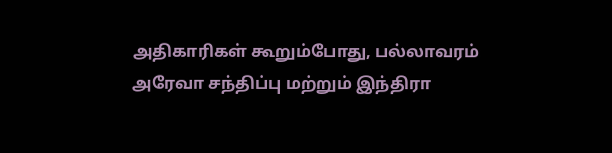அதிகாரிகள் கூறும்போது, பல்லாவரம் அரேவா சந்திப்பு மற்றும் இந்திரா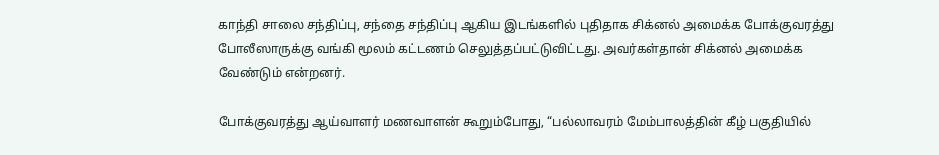காந்தி சாலை சந்திப்பு, சந்தை சந்திப்பு ஆகிய இடங்களில் புதிதாக சிக்னல் அமைக்க போக்குவரத்து போலீஸாருக்கு வங்கி மூலம் கட்டணம் செலுத்தப்பட்டுவிட்டது. அவர்கள்தான் சிக்னல் அமைக்க வேண்டும் என்றனர்.

போக்குவரத்து ஆய்வாளர் மணவாளன் கூறும்போது, “பல்லாவரம் மேம்பாலத்தின் கீழ் பகுதியில்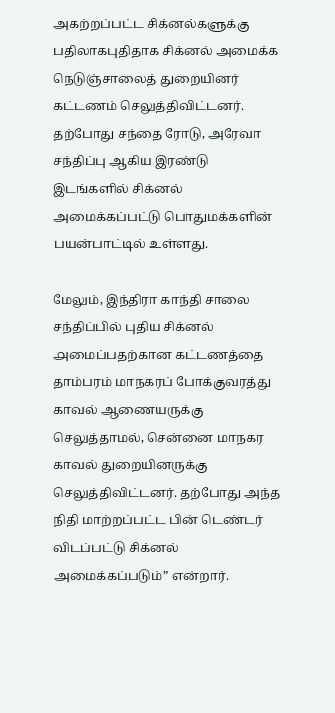அகற்றப்பட்ட சிக்னல்களுக்கு பதிலாகபுதிதாக சிக்னல் அமைக்க நெடுஞ்சாலைத் துறையினர் கட்டணம் செலுத்திவிட்டனர். தற்போது சந்தை ரோடு, அரேவா சந்திப்பு ஆகிய இரண்டு இடங்களில் சிக்னல் அமைக்கப்பட்டு பொதுமக்களின் பயன்பாட்டில் உள்ளது.

மேலும், இந்திரா காந்தி சாலை சந்திப்பில் புதிய சிக்னல் ௮மைப்பதற்கான கட்டணத்தை தாம்பரம் மாநகரப் போக்குவரத்து காவல் ஆணையருக்கு செலுத்தாமல், சென்னை மாநகர காவல் துறையினருக்கு செலுத்திவிட்டனர். தற்போது அந்த நிதி மாற்றப்பட்ட பின் டெண்டர் விடப்பட்டு சிக்னல் அமைக்கப்படும்” என்றார்.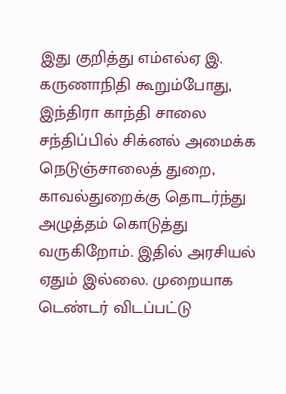இது குறித்து எம்எல்ஏ இ. கருணாநிதி கூறும்போது, இந்திரா காந்தி சாலை சந்திப்பில் சிக்னல் அமைக்க நெடுஞ்சாலைத் துறை, காவல்துறைக்கு தொடர்ந்து அழுத்தம் கொடுத்து வருகிறோம். இதில் அரசியல் ஏதும் இல்லை. முறையாக டெண்டர் விடப்பட்டு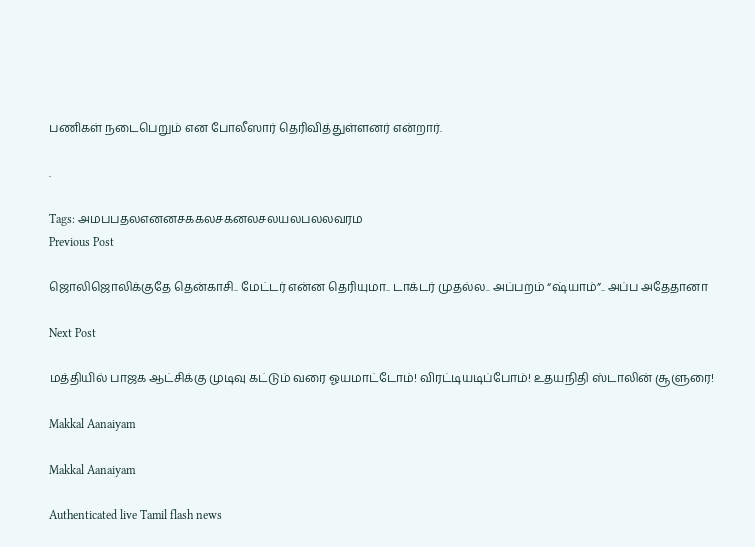பணிகள் நடைபெறும் என போலீஸார் தெரிவித்துள்ளனர் என்றார்.

.

Tags: அமபபதலஎனனசககலசகனலசலயலபலலவரம
Previous Post

ஜொலிஜொலிக்குதே தென்காசி.. மேட்டர் என்ன தெரியுமா.. டாக்டர் முதல்ல.. அப்பறம் “ஷ்யாம்”.. அப்ப அதேதானா

Next Post

மத்தியில் பாஜக ஆட்சிக்கு முடிவு கட்டும் வரை ஓயமாட்டோம்! விரட்டியடிப்போம்! உதயநிதி ஸ்டாலின் சூளுரை!

Makkal Aanaiyam

Makkal Aanaiyam

Authenticated live Tamil flash news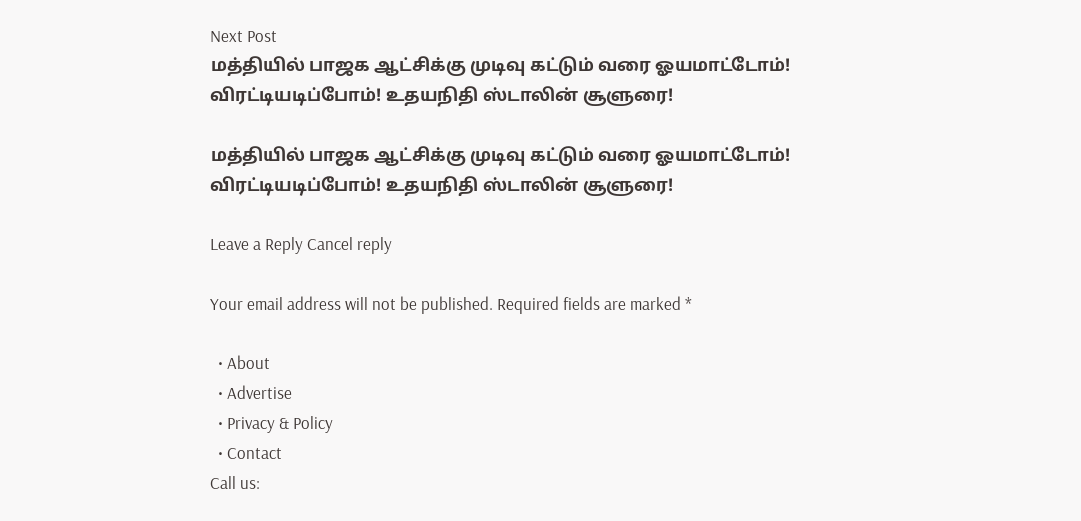Next Post
மத்தியில் பாஜக ஆட்சிக்கு முடிவு கட்டும் வரை ஓயமாட்டோம்! விரட்டியடிப்போம்! உதயநிதி ஸ்டாலின் சூளுரை!

மத்தியில் பாஜக ஆட்சிக்கு முடிவு கட்டும் வரை ஓயமாட்டோம்! விரட்டியடிப்போம்! உதயநிதி ஸ்டாலின் சூளுரை!

Leave a Reply Cancel reply

Your email address will not be published. Required fields are marked *

  • About
  • Advertise
  • Privacy & Policy
  • Contact
Call us: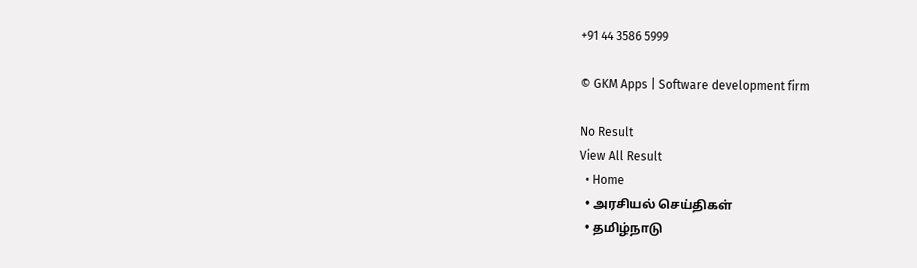+91 44 3586 5999

© GKM Apps | Software development firm

No Result
View All Result
  • Home
  • அரசியல் செய்திகள்
  • தமிழ்நாடு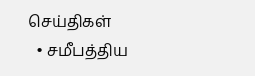செய்திகள்
  • சமீபத்திய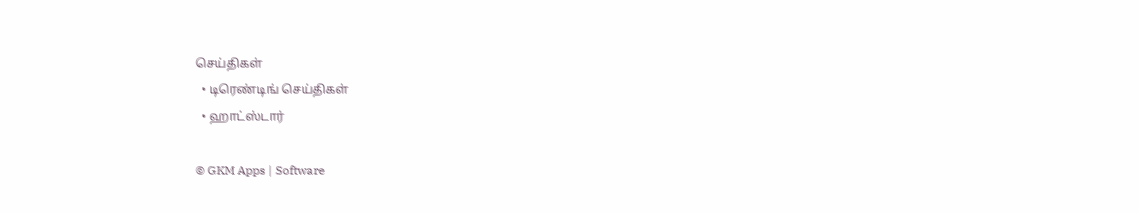செய்திகள்
  • டிரெண்டிங் செய்திகள்
  • ஹாட்ஸ்டார்

© GKM Apps | Software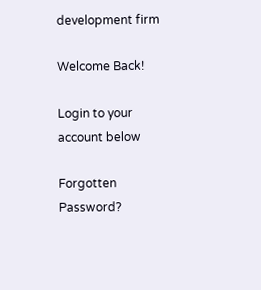development firm

Welcome Back!

Login to your account below

Forgotten Password?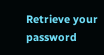Retrieve your password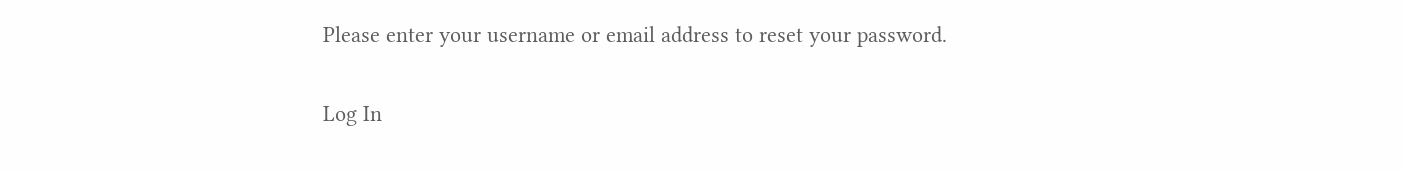Please enter your username or email address to reset your password.

Log In